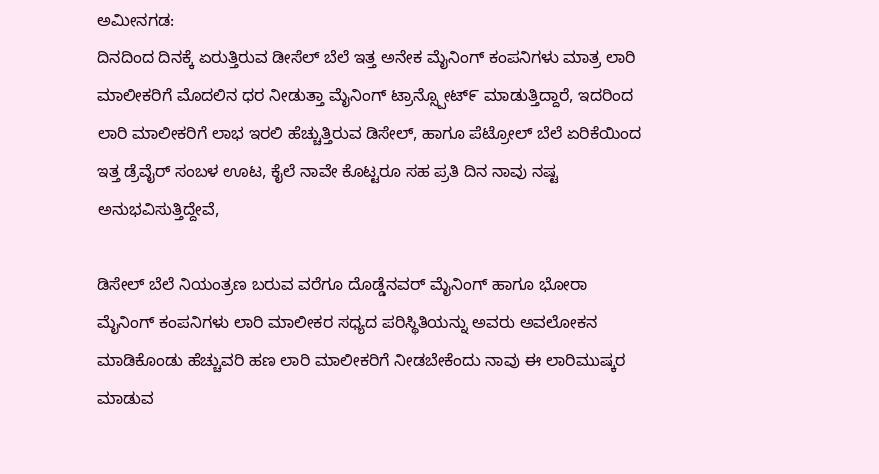ಅಮೀನಗಡ:
ದಿನದಿಂದ ದಿನಕ್ಕೆ ಏರುತ್ತಿರುವ ಡೀಸೆಲ್ ಬೆಲೆ ಇತ್ತ ಅನೇಕ ಮೈನಿಂಗ್ ಕಂಪನಿಗಳು ಮಾತ್ರ ಲಾರಿ ಮಾಲೀಕರಿಗೆ ಮೊದಲಿನ ಧರ ನೀಡುತ್ತಾ ಮೈನಿಂಗ್ ಟ್ರಾನ್ಸ್ಪೋಟ್೯ ಮಾಡುತ್ತಿದ್ದಾರೆ, ಇದರಿಂದ ಲಾರಿ ಮಾಲೀಕರಿಗೆ ಲಾಭ ಇರಲಿ ಹೆಚ್ಚುತ್ತಿರುವ ಡಿಸೇಲ್, ಹಾಗೂ ಪೆಟ್ರೋಲ್ ಬೆಲೆ ಏರಿಕೆಯಿಂದ ಇತ್ತ ಡ್ರೆವೈರ್ ಸಂಬಳ ಊಟ, ಕೈಲೆ ನಾವೇ ಕೊಟ್ಟರೂ ಸಹ ಪ್ರತಿ ದಿನ ನಾವು ನಷ್ಟ ಅನುಭವಿಸುತ್ತಿದ್ದೇವೆ,

ಡಿಸೇಲ್ ಬೆಲೆ ನಿಯಂತ್ರಣ ಬರುವ ವರೆಗೂ ದೊಡ್ಡೆನವರ್ ಮೈನಿಂಗ್ ಹಾಗೂ ಭೋರಾ ಮೈನಿಂಗ್ ಕಂಪನಿಗಳು ಲಾರಿ ಮಾಲೀಕರ ಸಧ್ಯದ ಪರಿಸ್ಥಿತಿಯನ್ನು ಅವರು ಅವಲೋಕನ ಮಾಡಿಕೊಂಡು ಹೆಚ್ಚುವರಿ ಹಣ ಲಾರಿ ಮಾಲೀಕರಿಗೆ ನೀಡಬೇಕೆಂದು ನಾವು ಈ ಲಾರಿಮುಷ್ಕರ ಮಾಡುವ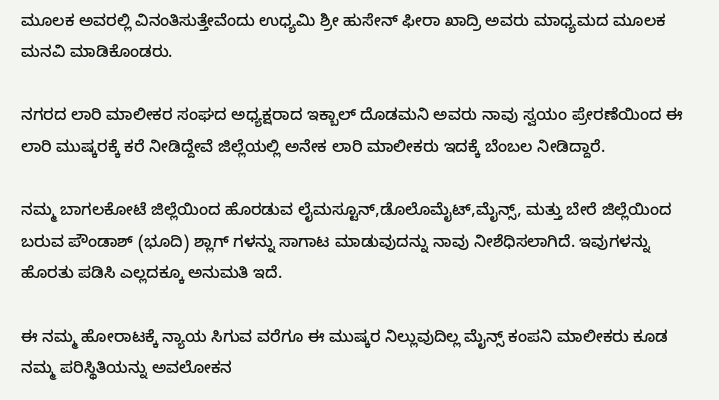ಮೂಲಕ ಅವರಲ್ಲಿ ವಿನಂತಿಸುತ್ತೇವೆಂದು ಉಧ್ಯಮಿ ಶ್ರೀ ಹುಸೇನ್ ಫೀರಾ ಖಾದ್ರಿ ಅವರು ಮಾಧ್ಯಮದ ಮೂಲಕ ಮನವಿ ಮಾಡಿಕೊಂಡರು.

ನಗರದ ಲಾರಿ ಮಾಲೀಕರ ಸಂಘದ ಅಧ್ಯಕ್ಷರಾದ ಇಕ್ಬಾಲ್ ದೊಡಮನಿ ಅವರು ನಾವು ಸ್ವಯಂ ಪ್ರೇರಣೆಯಿಂದ ಈ ಲಾರಿ ಮುಷ್ಕರಕ್ಕೆ ಕರೆ ನೀಡಿದ್ದೇವೆ ಜಿಲ್ಲೆಯಲ್ಲಿ ಅನೇಕ ಲಾರಿ ಮಾಲೀಕರು ಇದಕ್ಕೆ ಬೆಂಬಲ ನೀಡಿದ್ದಾರೆ.

ನಮ್ಮ ಬಾಗಲಕೋಟೆ ಜಿಲ್ಲೆಯಿಂದ ಹೊರಡುವ ಲೈಮಸ್ಟೂನ್,ಡೊಲೊಮೈಟ್,ಮೈನ್ಸ್, ಮತ್ತು ಬೇರೆ ಜಿಲ್ಲೆಯಿಂದ ಬರುವ ಪೌಂಡಾಶ್ (ಭೂದಿ) ಶ್ಲಾಗ್ ಗಳನ್ನು ಸಾಗಾಟ ಮಾಡುವುದನ್ನು ನಾವು ನೀಶೆಧಿಸಲಾಗಿದೆ. ಇವುಗಳನ್ನು ಹೊರತು ಪಡಿಸಿ ಎಲ್ಲದಕ್ಕೂ ಅನುಮತಿ ಇದೆ.

ಈ ನಮ್ಮ ಹೋರಾಟಕ್ಕೆ ನ್ಯಾಯ ಸಿಗುವ ವರೆಗೂ ಈ ಮುಷ್ಕರ ನಿಲ್ಲುವುದಿಲ್ಲ ಮೈನ್ಸ್ ಕಂಪನಿ ಮಾಲೀಕರು ಕೂಡ ನಮ್ಮ ಪರಿಸ್ಥಿತಿಯನ್ನು ಅವಲೋಕನ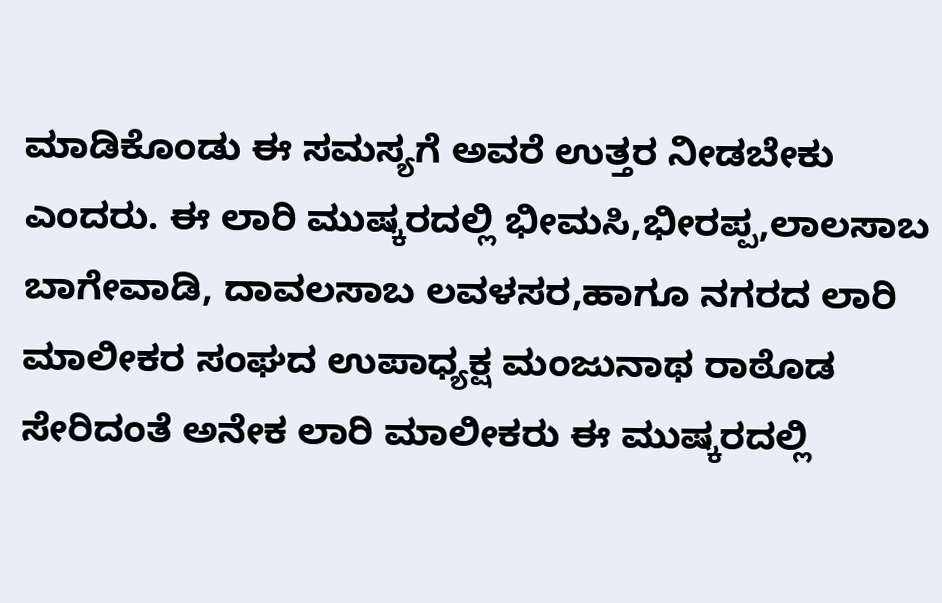ಮಾಡಿಕೊಂಡು ಈ ಸಮಸ್ಯಗೆ ಅವರೆ ಉತ್ತರ ನೀಡಬೇಕು ಎಂದರು. ಈ ಲಾರಿ ಮುಷ್ಕರದಲ್ಲಿ ಭೀಮಸಿ,ಭೀರಪ್ಪ,ಲಾಲಸಾಬ ಬಾಗೇವಾಡಿ, ದಾವಲಸಾಬ ಲವಳಸರ,ಹಾಗೂ ನಗರದ ಲಾರಿ ಮಾಲೀಕರ ಸಂಘದ ಉಪಾಧ್ಯಕ್ಷ ಮಂಜುನಾಥ ರಾಠೊಡ ಸೇರಿದಂತೆ ಅನೇಕ ಲಾರಿ ಮಾಲೀಕರು ಈ ಮುಷ್ಕರದಲ್ಲಿ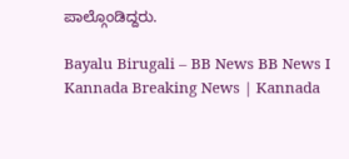ಪಾಲ್ಗೊಂಡಿದ್ದರು.

Bayalu Birugali – BB News BB News I Kannada Breaking News | Kannada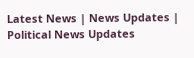Latest News | News Updates | Political News Updates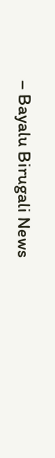– Bayalu Birugali News